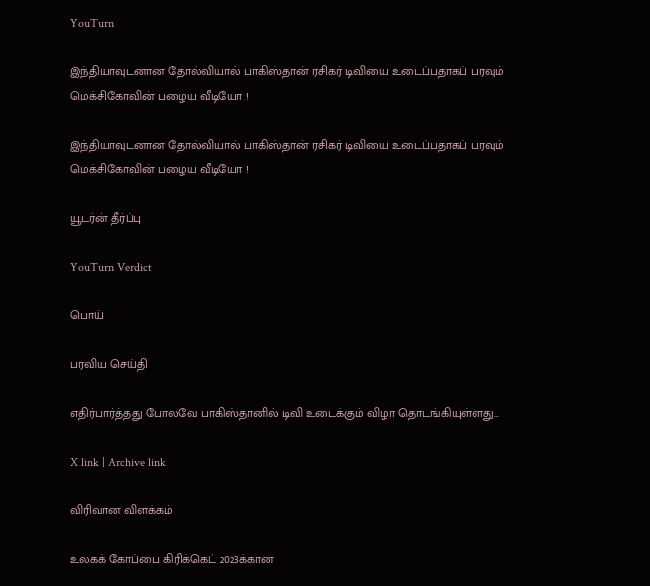YouTurn

இந்தியாவுடனான தோல்வியால் பாகிஸ்தான் ரசிகர் டிவியை உடைப்பதாகப் பரவும் மெக்சிகோவின் பழைய வீடியோ !

இந்தியாவுடனான தோல்வியால் பாகிஸ்தான் ரசிகர் டிவியை உடைப்பதாகப் பரவும் மெக்சிகோவின் பழைய வீடியோ !

யூடர்ன் தீர்ப்பு

YouTurn Verdict

பொய்

பரவிய செய்தி

எதிர்பார்த்தது போலவே பாகிஸ்தானில் டிவி உடைக்கும் விழா தொடங்கியுள்ளது...

X link | Archive link

விரிவான விளக்கம்

உலகக் கோப்பை கிரிக்கெட் 2023க்கான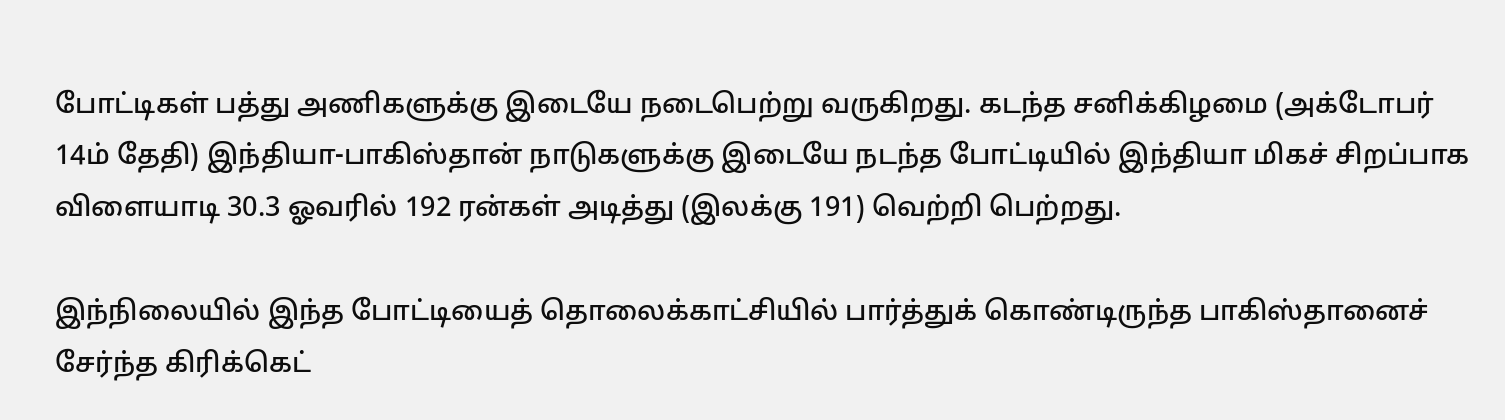போட்டிகள் பத்து அணிகளுக்கு இடையே நடைபெற்று வருகிறது. கடந்த சனிக்கிழமை (அக்டோபர் 14ம் தேதி) இந்தியா-பாகிஸ்தான் நாடுகளுக்கு இடையே நடந்த போட்டியில் இந்தியா மிகச் சிறப்பாக விளையாடி 30.3 ஓவரில் 192 ரன்கள் அடித்து (இலக்கு 191) வெற்றி பெற்றது.

இந்நிலையில் இந்த போட்டியைத் தொலைக்காட்சியில் பார்த்துக் கொண்டிருந்த பாகிஸ்தானைச் சேர்ந்த கிரிக்கெட்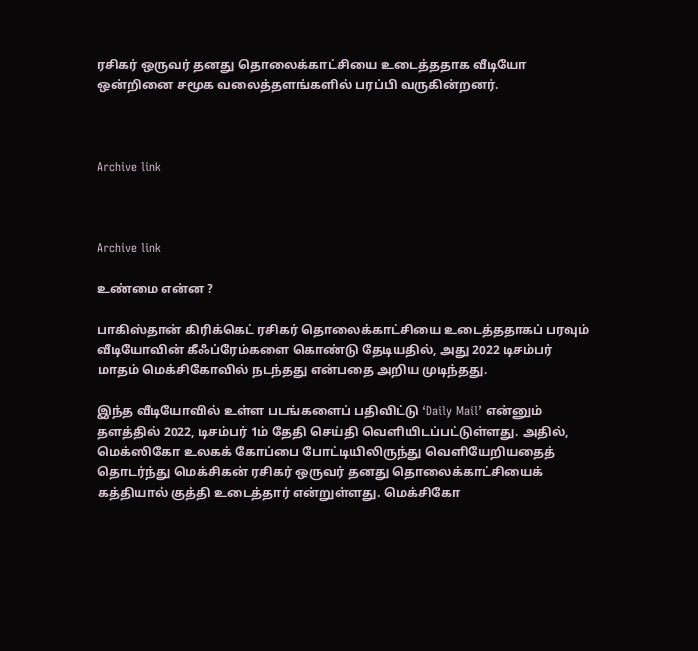ரசிகர் ஒருவர் தனது தொலைக்காட்சியை உடைத்ததாக வீடியோ ஒன்றினை சமூக வலைத்தளங்களில் பரப்பி வருகின்றனர்.



Archive link



Archive link

உண்மை என்ன ?

பாகிஸ்தான் கிரிக்கெட் ரசிகர் தொலைக்காட்சியை உடைத்ததாகப் பரவும் வீடியோவின் கீஃப்ரேம்களை கொண்டு தேடியதில், அது 2022 டிசம்பர் மாதம் மெக்சிகோவில் நடந்தது என்பதை அறிய முடிந்தது.

இந்த வீடியோவில் உள்ள படங்களைப் பதிவிட்டு ‘Daily Mail’ என்னும் தளத்தில் 2022, டிசம்பர் 1ம் தேதி செய்தி வெளியிடப்பட்டுள்ளது. அதில், மெக்ஸிகோ உலகக் கோப்பை போட்டியிலிருந்து வெளியேறியதைத் தொடர்ந்து மெக்சிகன் ரசிகர் ஒருவர் தனது தொலைக்காட்சியைக் கத்தியால் குத்தி உடைத்தார் என்றுள்ளது. மெக்சிகோ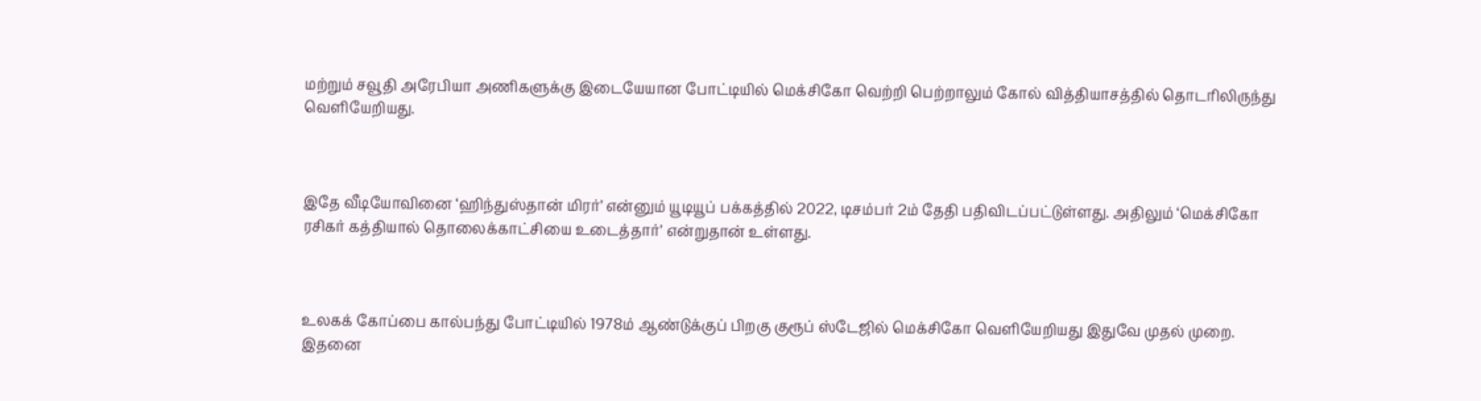மற்றும் சவூதி அரேபியா அணிகளுக்கு இடையேயான போட்டியில் மெக்சிகோ வெற்றி பெற்றாலும் கோல் வித்தியாசத்தில் தொடரிலிருந்து வெளியேறியது.



இதே வீடியோவினை ‘ஹிந்துஸ்தான் மிரர்’ என்னும் யூடியூப் பக்கத்தில் 2022, டிசம்பர் 2ம் தேதி பதிவிடப்பட்டுள்ளது. அதிலும் ‘மெக்சிகோ ரசிகர் கத்தியால் தொலைக்காட்சியை உடைத்தார்’ என்றுதான் உள்ளது.



உலகக் கோப்பை கால்பந்து போட்டியில் 1978ம் ஆண்டுக்குப் பிறகு குரூப் ஸ்டேஜில் மெக்சிகோ வெளியேறியது இதுவே முதல் முறை. இதனை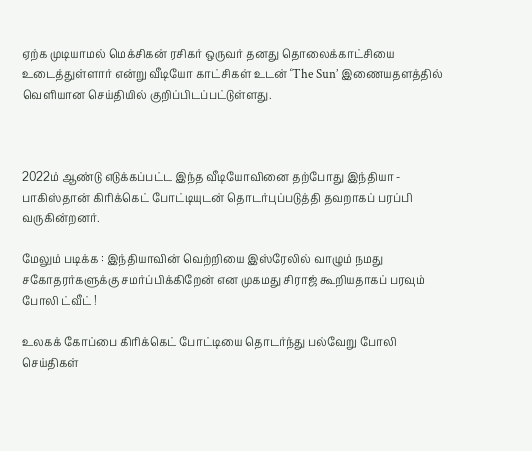ஏற்க முடியாமல் மெக்சிகன் ரசிகர் ஒருவர் தனது தொலைக்காட்சியை உடைத்துள்ளார் என்று வீடியோ காட்சிகள் உடன் ‘The Sun’ இணையதளத்தில் வெளியான செய்தியில் குறிப்பிடப்பட்டுள்ளது.



2022ம் ஆண்டு எடுக்கப்பட்ட இந்த வீடியோவினை தற்போது இந்தியா - பாகிஸ்தான் கிரிக்கெட் போட்டியுடன் தொடர்புப்படுத்தி தவறாகப் பரப்பி வருகின்றனர்.

மேலும் படிக்க : இந்தியாவின் வெற்றியை இஸ்ரேலில் வாழும் நமது சகோதரர்களுக்கு சமர்ப்பிக்கிறேன் என முகமது சிராஜ் கூறியதாகப் பரவும் போலி ட்வீட் !

உலகக் கோப்பை கிரிக்கெட் போட்டியை தொடர்ந்து பல்வேறு போலி செய்திகள்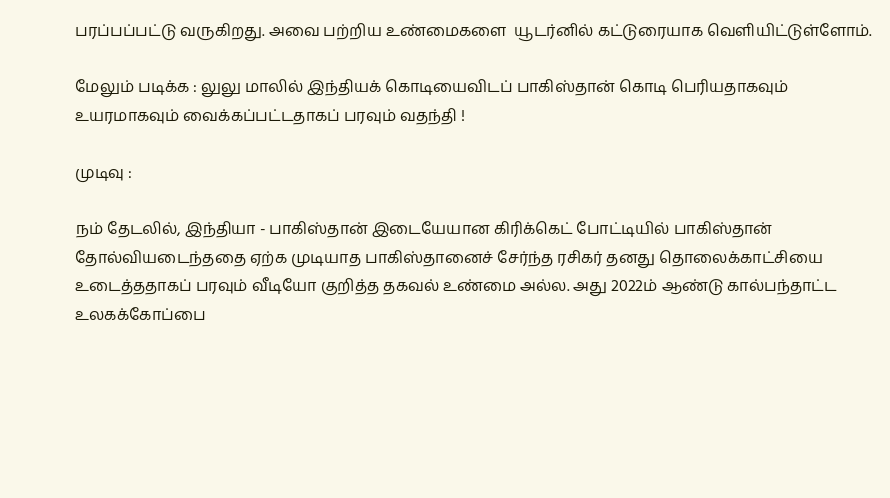பரப்பப்பட்டு வருகிறது. அவை பற்றிய உண்மைகளை  யூடர்னில் கட்டுரையாக வெளியிட்டுள்ளோம்.

மேலும் படிக்க : லுலு மாலில் இந்தியக் கொடியைவிடப் பாகிஸ்தான் கொடி பெரியதாகவும் உயரமாகவும் வைக்கப்பட்டதாகப் பரவும் வதந்தி !

முடிவு :

நம் தேடலில், இந்தியா - பாகிஸ்தான் இடையேயான கிரிக்கெட் போட்டியில் பாகிஸ்தான் தோல்வியடைந்ததை ஏற்க முடியாத பாகிஸ்தானைச் சேர்ந்த ரசிகர் தனது தொலைக்காட்சியை உடைத்ததாகப் பரவும் வீடியோ குறித்த தகவல் உண்மை அல்ல. அது 2022ம் ஆண்டு கால்பந்தாட்ட உலகக்கோப்பை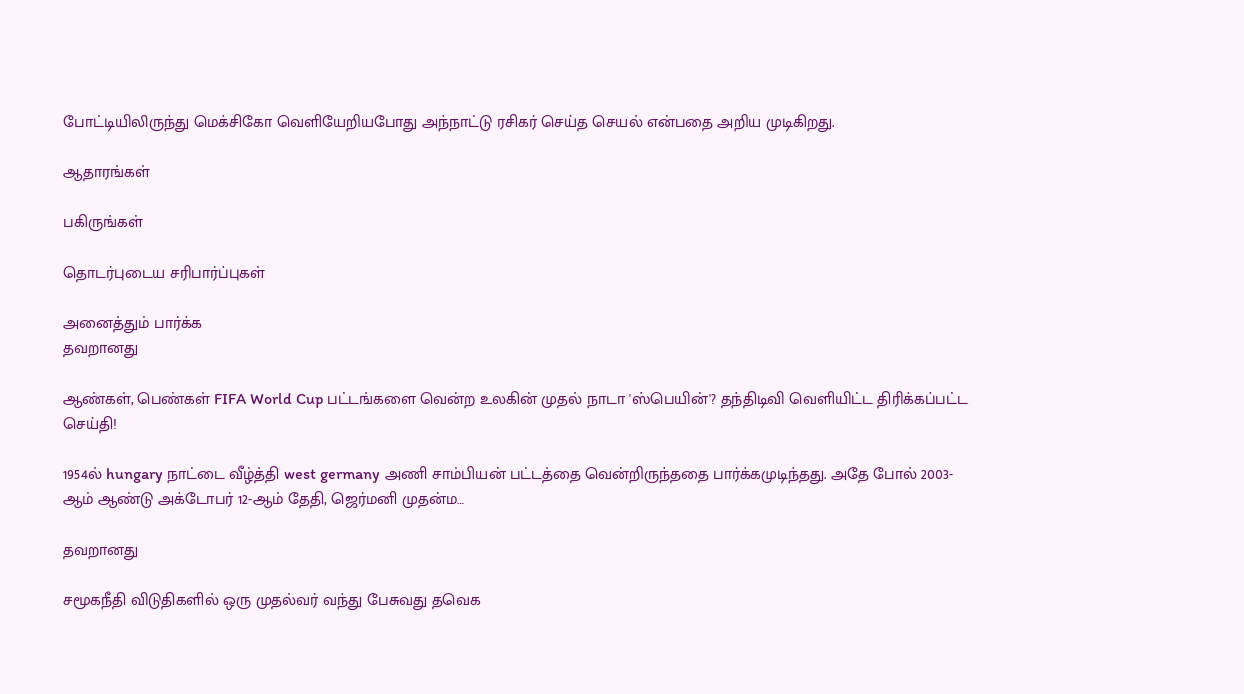போட்டியிலிருந்து மெக்சிகோ வெளியேறியபோது அந்நாட்டு ரசிகர் செய்த செயல் என்பதை அறிய முடிகிறது.

ஆதாரங்கள்

பகிருங்கள்

தொடர்புடைய சரிபார்ப்புகள்

அனைத்தும் பார்க்க
தவறானது

ஆண்கள், பெண்கள் FIFA World Cup பட்டங்களை வென்ற உலகின் முதல் நாடா 'ஸ்பெயின்'? தந்திடிவி வெளியிட்ட திரிக்கப்பட்ட செய்தி!

1954ல் hungary நாட்டை வீழ்த்தி west germany அணி சாம்பியன் பட்டத்தை வென்றிருந்ததை பார்க்கமுடிந்தது. அதே போல் 2003-ஆம் ஆண்டு அக்டோபர் 12-ஆம் தேதி, ஜெர்மனி முதன்ம…

தவறானது

சமூகநீதி விடுதிகளில் ஒரு முதல்வர் வந்து பேசுவது தவெக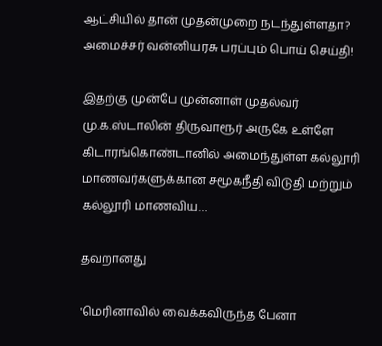ஆட்சியில் தான் முதன்முறை நடந்துள்ளதா? அமைச்சர் வன்னியரசு பரப்பும் பொய் செய்தி!

இதற்கு முன்பே முன்னாள் முதல்வர் மு.க.ஸ்டாலின் திருவாரூர் அருகே உள்ளே கிடாரங்கொண்டானில் அமைந்துள்ள கல்லூரி மாணவர்களுக்கான சமூகநீதி விடுதி மற்றும் கல்லூரி மாணவிய…

தவறானது

'மெரினாவில் வைக்கவிருந்த பேனா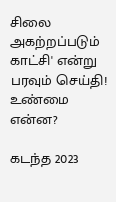சிலை அகற்றப்படும் காட்சி' என்று பரவும் செய்தி! உண்மை என்ன?

கடந்த 2023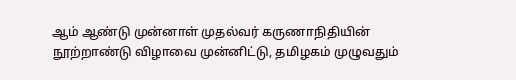ஆம் ஆண்டு முன்னாள் முதல்வர் கருணாநிதியின் நூற்றாண்டு விழாவை முன்னிட்டு, தமிழகம் முழுவதும்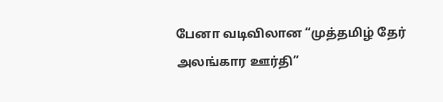பேனா வடிவிலான “முத்தமிழ் தேர் அலங்கார ஊர்தி”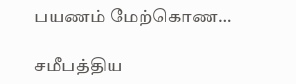பயணம் மேற்கொண…

சமீபத்திய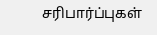சரிபார்ப்புகள்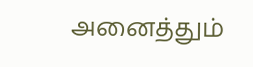அனைத்தும்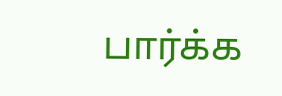பார்க்க